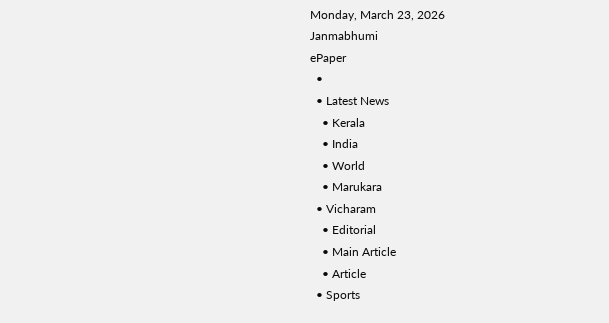Monday, March 23, 2026
Janmabhumi
ePaper
  •
  • Latest News
    • Kerala
    • India
    • World
    • Marukara
  • Vicharam
    • Editorial
    • Main Article
    • Article
  • Sports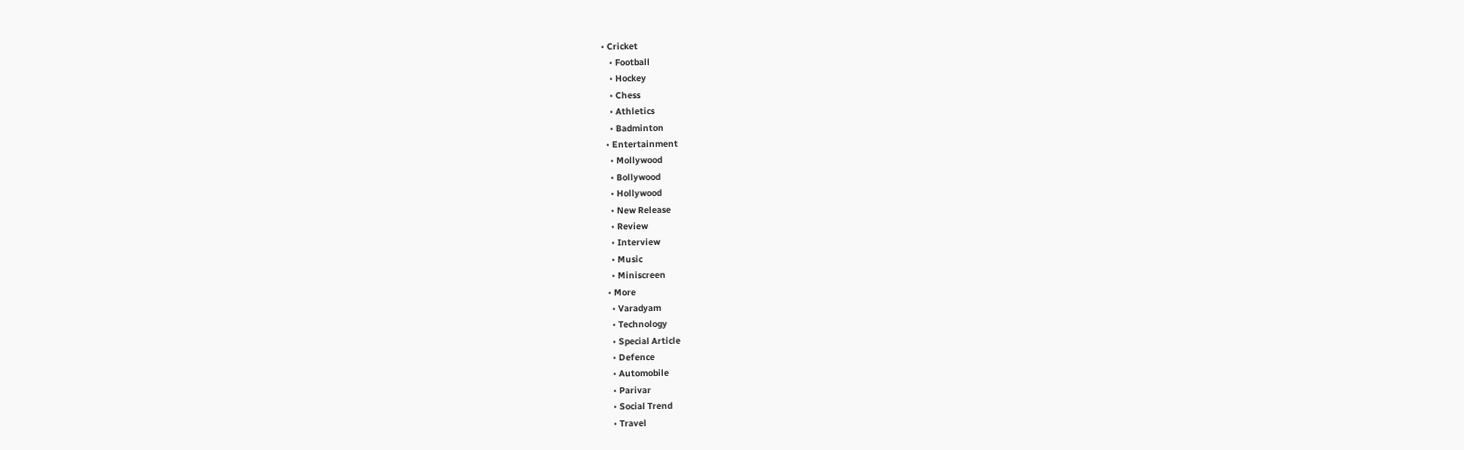• Cricket
    • Football
    • Hockey
    • Chess
    • Athletics
    • Badminton
  • Entertainment
    • Mollywood
    • Bollywood
    • Hollywood
    • New Release
    • Review
    • Interview
    • Music
    • Miniscreen
  • More
    • Varadyam
    • Technology
    • Special Article
    • Defence
    • Automobile
    • Parivar
    • Social Trend
    • Travel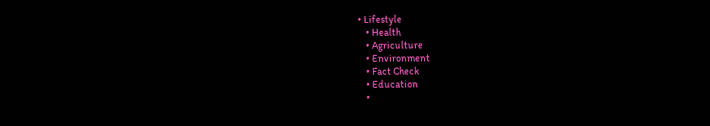• Lifestyle
    • Health
    • Agriculture
    • Environment
    • Fact Check
    • Education
    •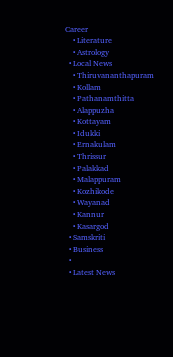Career
    • Literature
    • Astrology
  • Local News
    • Thiruvananthapuram
    • Kollam
    • Pathanamthitta
    • Alappuzha
    • Kottayam
    • Idukki
    • Ernakulam
    • Thrissur
    • Palakkad
    • Malappuram
    • Kozhikode
    • Wayanad
    • Kannur
    • Kasargod
  • Samskriti
  • Business
  •
  • Latest News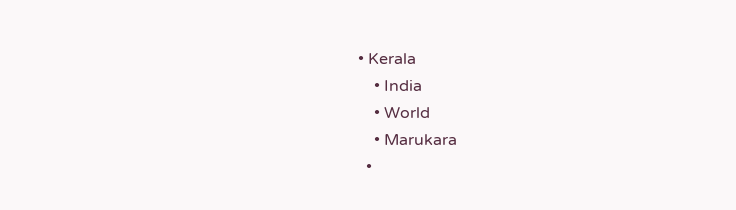• Kerala
    • India
    • World
    • Marukara
  •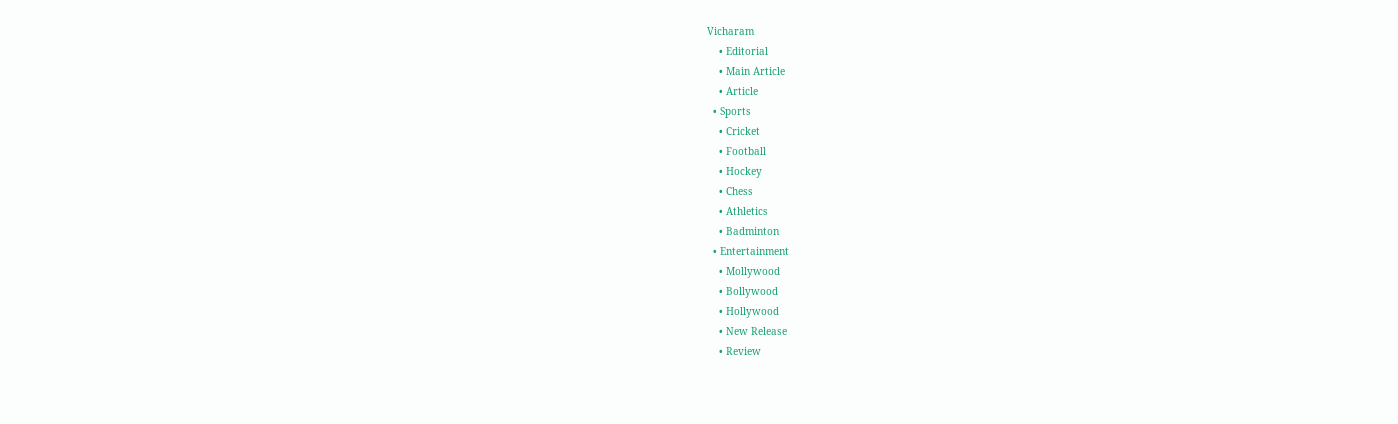Vicharam
    • Editorial
    • Main Article
    • Article
  • Sports
    • Cricket
    • Football
    • Hockey
    • Chess
    • Athletics
    • Badminton
  • Entertainment
    • Mollywood
    • Bollywood
    • Hollywood
    • New Release
    • Review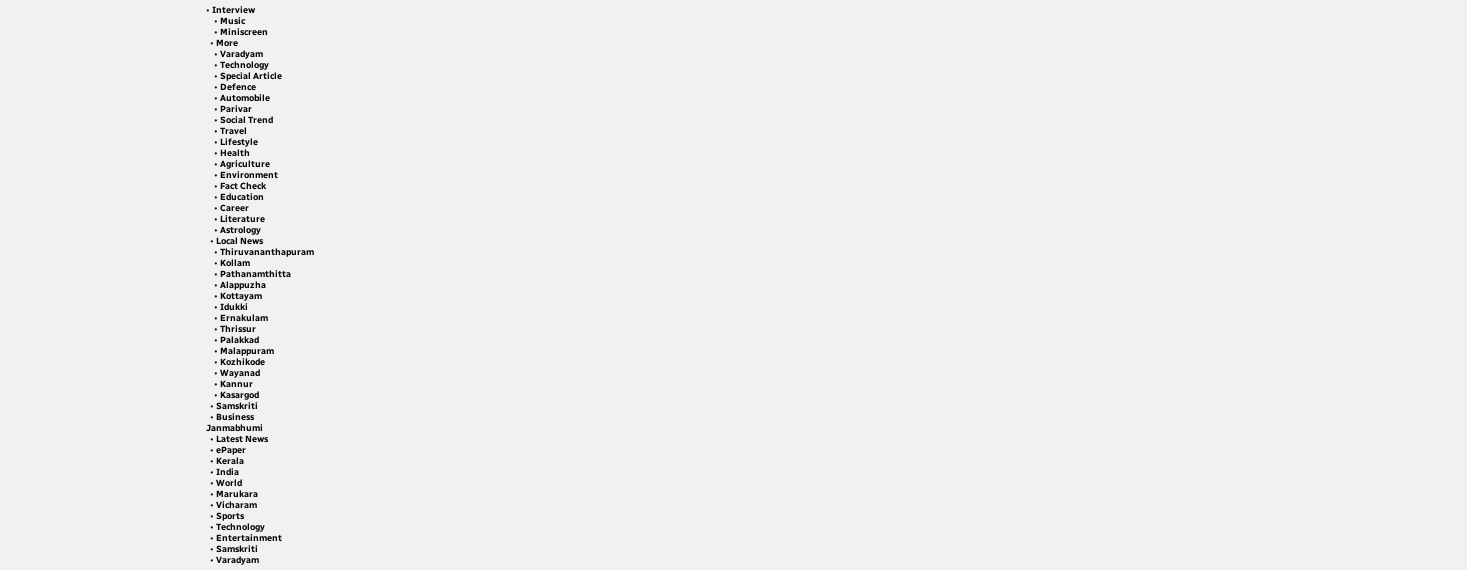• Interview
    • Music
    • Miniscreen
  • More
    • Varadyam
    • Technology
    • Special Article
    • Defence
    • Automobile
    • Parivar
    • Social Trend
    • Travel
    • Lifestyle
    • Health
    • Agriculture
    • Environment
    • Fact Check
    • Education
    • Career
    • Literature
    • Astrology
  • Local News
    • Thiruvananthapuram
    • Kollam
    • Pathanamthitta
    • Alappuzha
    • Kottayam
    • Idukki
    • Ernakulam
    • Thrissur
    • Palakkad
    • Malappuram
    • Kozhikode
    • Wayanad
    • Kannur
    • Kasargod
  • Samskriti
  • Business
Janmabhumi
  • Latest News
  • ePaper
  • Kerala
  • India
  • World
  • Marukara
  • Vicharam
  • Sports
  • Technology
  • Entertainment
  • Samskriti
  • Varadyam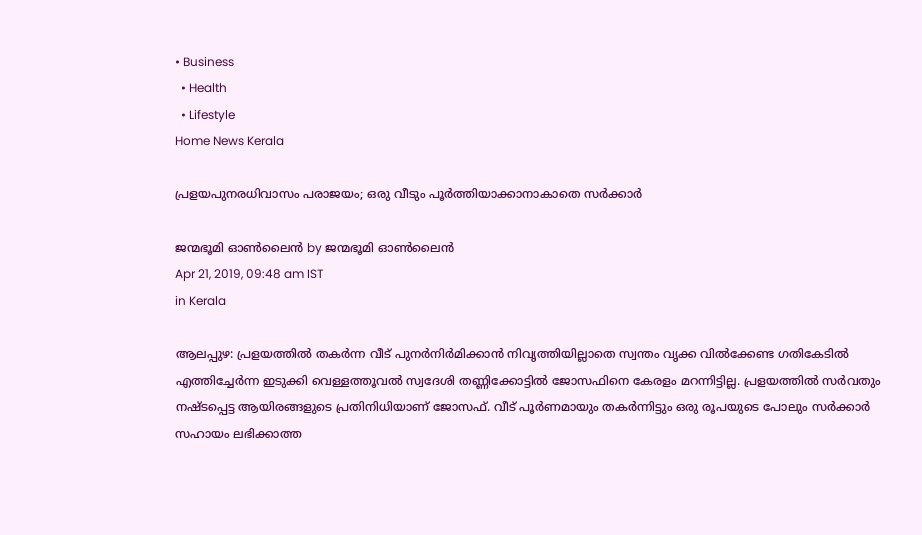• Business
  • Health
  • Lifestyle
Home News Kerala

പ്രളയപുനരധിവാസം പരാജയം; ഒരു വീടും പൂര്‍ത്തിയാക്കാനാകാതെ സര്‍ക്കാര്‍

ജന്മഭൂമി ഓണ്‍ലൈന്‍ by ജന്മഭൂമി ഓണ്‍ലൈന്‍
Apr 21, 2019, 09:48 am IST
in Kerala

ആലപ്പുഴ: പ്രളയത്തില്‍ തകര്‍ന്ന വീട് പുനര്‍നിര്‍മിക്കാന്‍ നിവൃത്തിയില്ലാതെ സ്വന്തം വൃക്ക വില്‍ക്കേണ്ട ഗതികേടില്‍ എത്തിച്ചേര്‍ന്ന ഇടുക്കി വെള്ളത്തൂവല്‍ സ്വദേശി തണ്ണിക്കോട്ടില്‍ ജോസഫിനെ കേരളം മറന്നിട്ടില്ല. പ്രളയത്തില്‍ സര്‍വതും നഷ്ടപ്പെട്ട ആയിരങ്ങളുടെ പ്രതിനിധിയാണ് ജോസഫ്. വീട് പൂര്‍ണമായും തകര്‍ന്നിട്ടും ഒരു രൂപയുടെ പോലും സര്‍ക്കാര്‍ സഹായം ലഭിക്കാത്ത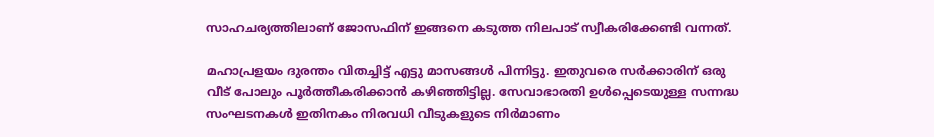സാഹചര്യത്തിലാണ് ജോസഫിന് ഇങ്ങനെ കടുത്ത നിലപാട് സ്വീകരിക്കേണ്ടി വന്നത്.

മഹാപ്രളയം ദുരന്തം വിതച്ചിട്ട് എട്ടു മാസങ്ങള്‍ പിന്നിട്ടു. ഇതുവരെ സര്‍ക്കാരിന് ഒരു വീട് പോലും പൂര്‍ത്തീകരിക്കാന്‍ കഴിഞ്ഞിട്ടില്ല. സേവാഭാരതി ഉള്‍പ്പെടെയുള്ള സന്നദ്ധ സംഘടനകള്‍ ഇതിനകം നിരവധി വീടുകളുടെ നിര്‍മാണം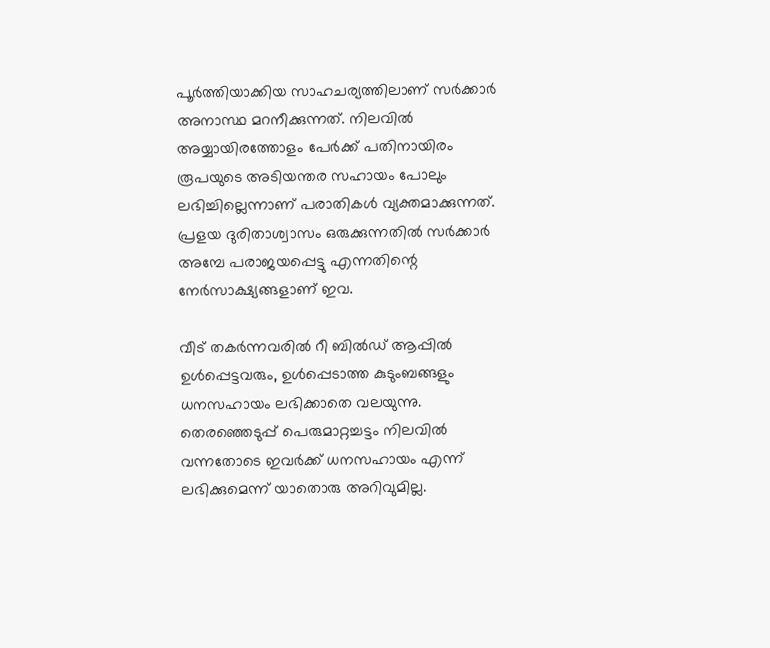പൂര്‍ത്തിയാക്കിയ സാഹചര്യത്തിലാണ് സര്‍ക്കാര്‍ അനാസ്ഥ മറനീക്കുന്നത്. നിലവില്‍ അയ്യായിരത്തോളം പേര്‍ക്ക് പതിനായിരം രൂപയുടെ അടിയന്തര സഹായം പോലും ലഭിച്ചില്ലെന്നാണ് പരാതികള്‍ വ്യക്തമാക്കുന്നത്. പ്രളയ ദുരിതാശ്വാസം ഒരുക്കുന്നതില്‍ സര്‍ക്കാര്‍ അമ്പേ പരാജയപ്പെട്ടു എന്നതിന്റെ നേര്‍സാക്ഷ്യങ്ങളാണ് ഇവ.

വീട് തകര്‍ന്നവരില്‍ റീ ബില്‍ഡ് ആപ്പില്‍ ഉള്‍പ്പെട്ടവരും, ഉള്‍പ്പെടാത്ത കുടുംബങ്ങളും ധനസഹായം ലഭിക്കാതെ വലയുന്നു. തെരഞ്ഞെടുപ്പ് പെരുമാറ്റച്ചട്ടം നിലവില്‍ വന്നതോടെ ഇവര്‍ക്ക് ധനസഹായം എന്ന് ലഭിക്കുമെന്ന് യാതൊരു അറിവുമില്ല.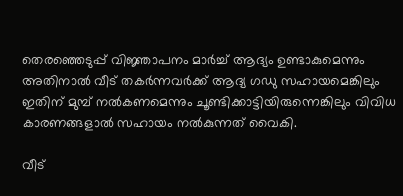തെരഞ്ഞെടുപ്പ് വിജ്ഞാപനം മാര്‍ച്ച് ആദ്യം ഉണ്ടാകുമെന്നും അതിനാല്‍ വീട് തകര്‍ന്നവര്‍ക്ക് ആദ്യ ഗഡു സഹായമെങ്കിലും ഇതിന് മുമ്പ് നല്‍കണമെന്നും ചൂണ്ടിക്കാട്ടിയിരുന്നെങ്കിലും വിവിധ കാരണങ്ങളാല്‍ സഹായം നല്‍കുന്നത് വൈകി.

വീട്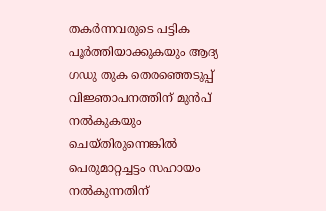തകര്‍ന്നവരുടെ പട്ടിക പൂര്‍ത്തിയാക്കുകയും ആദ്യ ഗഡു തുക തെരഞ്ഞെടുപ്പ് വിജ്ഞാപനത്തിന് മുന്‍പ് നല്‍കുകയും ചെയ്തിരുന്നെങ്കില്‍ പെരുമാറ്റച്ചട്ടം സഹായം നല്‍കുന്നതിന്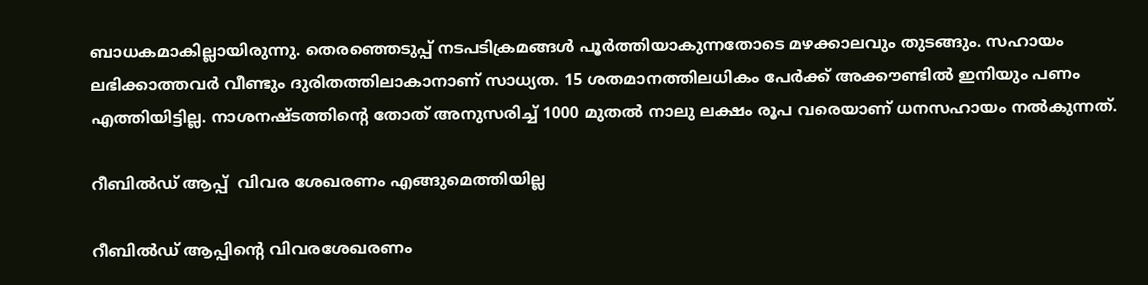ബാധകമാകില്ലായിരുന്നു. തെരഞ്ഞെടുപ്പ് നടപടിക്രമങ്ങള്‍ പൂര്‍ത്തിയാകുന്നതോടെ മഴക്കാലവും തുടങ്ങും. സഹായം ലഭിക്കാത്തവര്‍ വീണ്ടും ദുരിതത്തിലാകാനാണ് സാധ്യത. 15 ശതമാനത്തിലധികം പേര്‍ക്ക് അക്കൗണ്ടില്‍ ഇനിയും പണം എത്തിയിട്ടില്ല. നാശനഷ്ടത്തിന്റെ തോത് അനുസരിച്ച് 1000 മുതല്‍ നാലു ലക്ഷം രൂപ വരെയാണ് ധനസഹായം നല്‍കുന്നത്.

റീബില്‍ഡ് ആപ്പ്  വിവര ശേഖരണം എങ്ങുമെത്തിയില്ല

റീബില്‍ഡ് ആപ്പിന്റെ വിവരശേഖരണം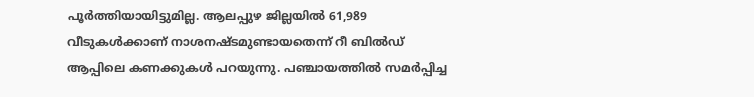പൂര്‍ത്തിയായിട്ടുമില്ല. ആലപ്പുഴ ജില്ലയില്‍ 61,989 വീടുകള്‍ക്കാണ് നാശനഷ്ടമുണ്ടായതെന്ന് റീ ബില്‍ഡ് ആപ്പിലെ കണക്കുകള്‍ പറയുന്നു. പഞ്ചായത്തില്‍ സമര്‍പ്പിച്ച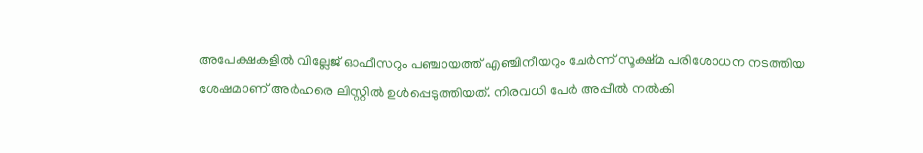അപേക്ഷകളില്‍ വില്ലേജ് ഓഫീസറും പഞ്ചായത്ത് എഞ്ചിനീയറും ചേര്‍ന്ന് സൂക്ഷ്മ പരിശോധന നടത്തിയ ശേഷമാണ് അര്‍ഹരെ ലിസ്റ്റില്‍ ഉള്‍പ്പെടുത്തിയത്. നിരവധി പേര്‍ അപ്പീല്‍ നല്‍കി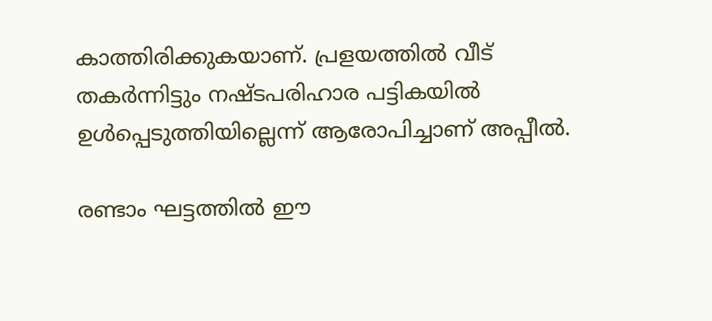കാത്തിരിക്കുകയാണ്. പ്രളയത്തില്‍ വീട് തകര്‍ന്നിട്ടും നഷ്ടപരിഹാര പട്ടികയില്‍ ഉള്‍പ്പെടുത്തിയില്ലെന്ന് ആരോപിച്ചാണ് അപ്പീല്‍.

രണ്ടാം ഘട്ടത്തില്‍ ഈ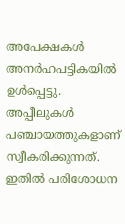അപേക്ഷകള്‍ അനര്‍ഹപട്ടികയില്‍ ഉള്‍പ്പെട്ടു. അപ്പീലുകള്‍ പഞ്ചായത്തുകളാണ് സ്വീകരിക്കുന്നത്. ഇതില്‍ പരിശോധന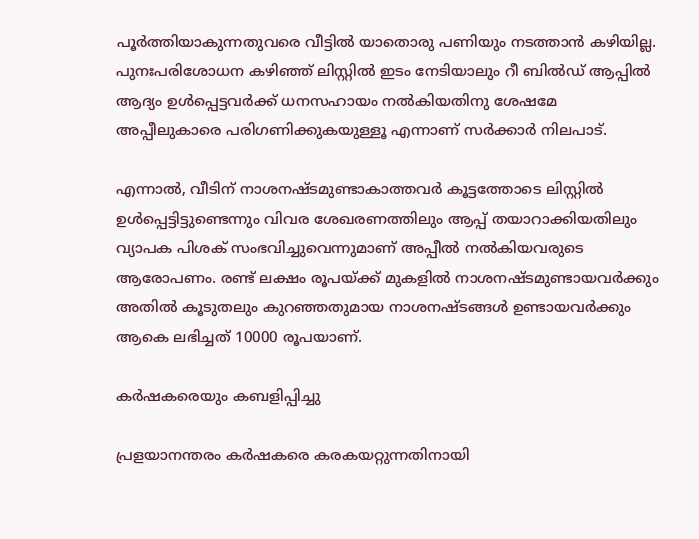പൂര്‍ത്തിയാകുന്നതുവരെ വീട്ടില്‍ യാതൊരു പണിയും നടത്താന്‍ കഴിയില്ല. പുനഃപരിശോധന കഴിഞ്ഞ് ലിസ്റ്റില്‍ ഇടം നേടിയാലും റീ ബില്‍ഡ് ആപ്പില്‍ ആദ്യം ഉള്‍പ്പെട്ടവര്‍ക്ക് ധനസഹായം നല്‍കിയതിനു ശേഷമേ അപ്പീലുകാരെ പരിഗണിക്കുകയുള്ളൂ എന്നാണ് സര്‍ക്കാര്‍ നിലപാട്.

എന്നാല്‍, വീടിന് നാശനഷ്ടമുണ്ടാകാത്തവര്‍ കൂട്ടത്തോടെ ലിസ്റ്റില്‍ ഉള്‍പ്പെട്ടിട്ടുണ്ടെന്നും വിവര ശേഖരണത്തിലും ആപ്പ് തയാറാക്കിയതിലും വ്യാപക പിശക് സംഭവിച്ചുവെന്നുമാണ് അപ്പീല്‍ നല്‍കിയവരുടെ ആരോപണം. രണ്ട് ലക്ഷം രൂപയ്‌ക്ക് മുകളില്‍ നാശനഷ്ടമുണ്ടായവര്‍ക്കും അതില്‍ കൂടുതലും കുറഞ്ഞതുമായ നാശനഷ്ടങ്ങള്‍ ഉണ്ടായവര്‍ക്കും ആകെ ലഭിച്ചത് 10000 രൂപയാണ്.

കര്‍ഷകരെയും കബളിപ്പിച്ചു

പ്രളയാനന്തരം കര്‍ഷകരെ കരകയറ്റുന്നതിനായി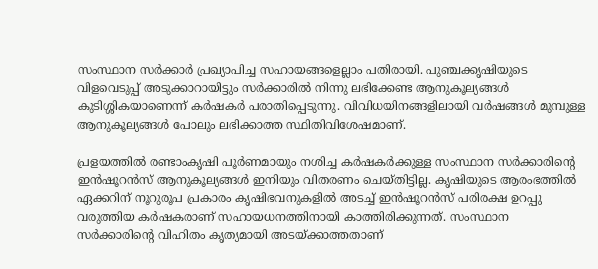സംസ്ഥാന സര്‍ക്കാര്‍ പ്രഖ്യാപിച്ച സഹായങ്ങളെല്ലാം പതിരായി. പുഞ്ചക്കൃഷിയുടെ വിളവെടുപ്പ് അടുക്കാറായിട്ടും സര്‍ക്കാരില്‍ നിന്നു ലഭിക്കേണ്ട ആനുകൂല്യങ്ങള്‍ കുടിശ്ശികയാണെന്ന് കര്‍ഷകര്‍ പരാതിപ്പെടുന്നു. വിവിധയിനങ്ങളിലായി വര്‍ഷങ്ങള്‍ മുമ്പുള്ള ആനുകൂല്യങ്ങള്‍ പോലും ലഭിക്കാത്ത സ്ഥിതിവിശേഷമാണ്.

പ്രളയത്തില്‍ രണ്ടാംകൃഷി പൂര്‍ണമായും നശിച്ച കര്‍ഷകര്‍ക്കുള്ള സംസ്ഥാന സര്‍ക്കാരിന്റെ ഇന്‍ഷൂറന്‍സ് ആനുകൂല്യങ്ങള്‍ ഇനിയും വിതരണം ചെയ്തിട്ടില്ല. കൃഷിയുടെ ആരംഭത്തില്‍ ഏക്കറിന് നൂറുരൂപ പ്രകാരം കൃഷിഭവനുകളില്‍ അടച്ച് ഇന്‍ഷൂറന്‍സ് പരിരക്ഷ ഉറപ്പു വരുത്തിയ കര്‍ഷകരാണ് സഹായധനത്തിനായി കാത്തിരിക്കുന്നത്. സംസ്ഥാന സര്‍ക്കാരിന്റെ വിഹിതം കൃത്യമായി അടയ്‌ക്കാത്തതാണ്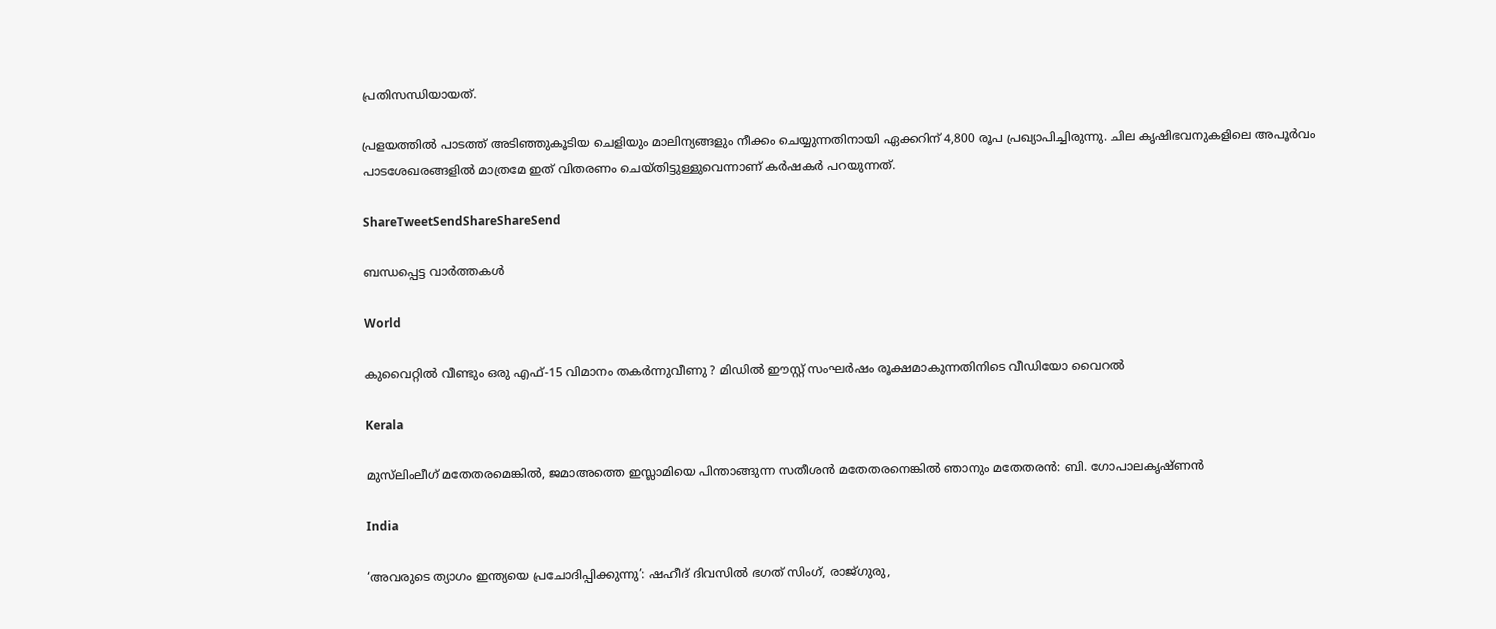പ്രതിസന്ധിയായത്.

പ്രളയത്തില്‍ പാടത്ത് അടിഞ്ഞുകൂടിയ ചെളിയും മാലിന്യങ്ങളും നീക്കം ചെയ്യുന്നതിനായി ഏക്കറിന് 4,800 രൂപ പ്രഖ്യാപിച്ചിരുന്നു. ചില കൃഷിഭവനുകളിലെ അപൂര്‍വം പാടശേഖരങ്ങളില്‍ മാത്രമേ ഇത് വിതരണം ചെയ്തിട്ടുള്ളുവെന്നാണ് കര്‍ഷകര്‍ പറയുന്നത്.

ShareTweetSendShareShareSend

ബന്ധപ്പെട്ട വാര്‍ത്തകള്‍

World

കുവൈറ്റിൽ വീണ്ടും ഒരു എഫ്-15 വിമാനം തകർന്നുവീണു ? മിഡിൽ ഈസ്റ്റ് സംഘർഷം രൂക്ഷമാകുന്നതിനിടെ വീഡിയോ വൈറൽ

Kerala

മുസ്‌ലിംലീഗ് മതേതരമെങ്കിൽ, ജമാഅത്തെ ഇസ്ലാമിയെ പിന്താങ്ങുന്ന സതീശന്‍ മതേതരനെങ്കില്‍ ഞാനും മതേതരന്‍: ബി. ഗോപാലകൃഷ്ണൻ

India

‘അവരുടെ ത്യാഗം ഇന്ത്യയെ പ്രചോദിപ്പിക്കുന്നു’: ഷഹീദ് ദിവസിൽ ഭഗത് സിംഗ്, രാജ്ഗുരു,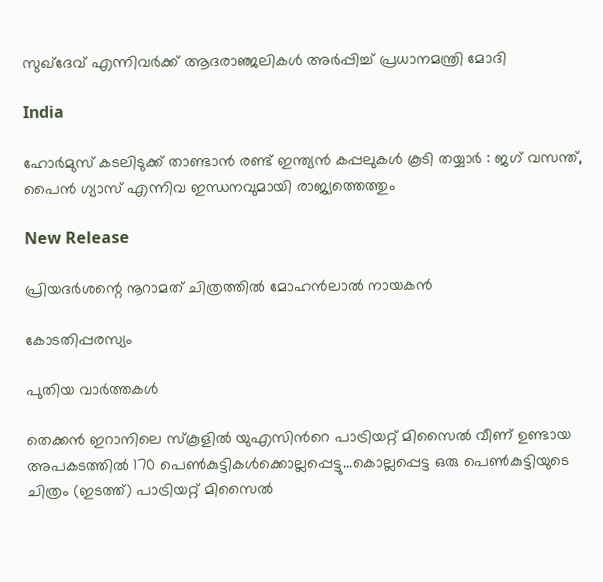സുഖ്ദേവ് എന്നിവർക്ക് ആദരാഞ്ജലികൾ അർപ്പിച്ച് പ്രധാനമന്ത്രി മോദി

India

ഹോർമുസ് കടലിടുക്ക് താണ്ടാൻ രണ്ട് ഇന്ത്യൻ കപ്പലുകൾ കൂടി തയ്യാർ : ജഗ് വസന്ത്, പൈൻ ഗ്യാസ് എന്നിവ ഇന്ധനവുമായി രാജ്യത്തെത്തും

New Release

പ്രിയദർശന്റെ നൂറാമത് ചിത്രത്തിൽ മോഹൻലാൽ നായകൻ

കോടതിപ്പരസ്യം

പുതിയ വാര്‍ത്തകള്‍

തെക്കന്‍ ഇറാനിലെ സ്കൂളില്‍ യുഎസിന്‍റെ പാട്രിയറ്റ് മിസൈല്‍ വീണ് ഉണ്ടായ അപകടത്തില്‍ 170 പെണ്‍കുട്ടികള്‍ക്കൊല്ലപ്പെട്ടു...കൊല്ലപ്പെട്ട ഒരു പെണ്‍കുട്ടിയുടെ ചിത്രം (ഇടത്ത്) പാട്രിയറ്റ് മിസൈല്‍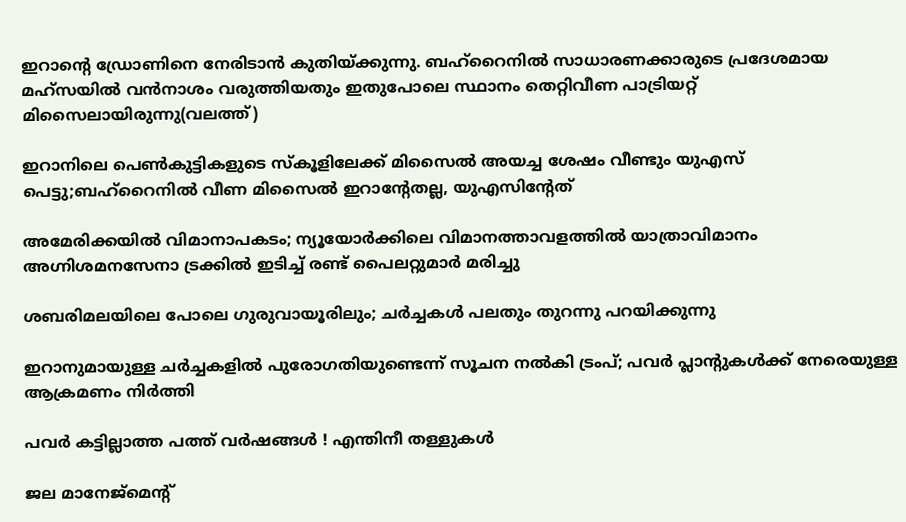ഇറാന്‍റെ ഡ്രോണിനെ നേരിടാന്‍ കുതിയ്ക്കുന്നു. ബഹ്റൈനില്‍ സാധാരണക്കാരുടെ പ്രദേശമായ മഹ്സയില്‍ വന്‍നാശം വരുത്തിയതും ഇതുപോലെ സ്ഥാനം തെറ്റിവീണ പാട്രിയറ്റ് മിസൈലായിരുന്നു(വലത്ത്)

ഇറാനിലെ പെണ്‍കുട്ടികളുടെ സ്കൂളിലേക്ക് മിസൈല്‍ അയച്ച ശേഷം വീണ്ടും യുഎസ് പെട്ടു;ബഹ്റൈനില്‍ വീണ മിസൈല്‍ ഇറാന്‍റേതല്ല, യുഎസിന്‍റേത്

അമേരിക്കയില്‍ വിമാനാപകടം; ന്യൂയോർക്കിലെ വിമാനത്താവളത്തിൽ യാത്രാവിമാനം അഗ്നിശമനസേനാ ട്രക്കിൽ ഇടിച്ച് രണ്ട് പൈലറ്റുമാർ മരിച്ചു

ശബരിമലയിലെ പോലെ ഗുരുവായൂരിലും; ചർച്ചകൾ പലതും തുറന്നു പറയിക്കുന്നു

ഇറാനുമായുള്ള ചർച്ചകളിൽ പുരോഗതിയുണ്ടെന്ന് സൂചന നൽകി ട്രംപ്; പവർ പ്ലാൻ്റുകൾക്ക് നേരെയുള്ള ആക്രമണം നിർത്തി

പവര്‍ കട്ടില്ലാത്ത പത്ത് വര്‍ഷങ്ങള്‍ ! എന്തിനീ തള്ളുകള്‍

ജല മാനേജ്‌മെന്റ്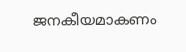ജനകീയമാകണം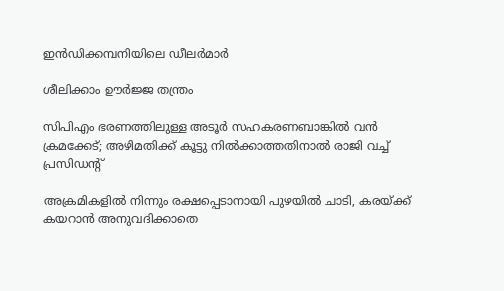ഇന്‍ഡിക്കമ്പനിയിലെ ഡീലര്‍മാര്‍

ശീലിക്കാം ഊര്‍ജ്ജ തന്ത്രം

സിപിഎം ഭരണത്തിലുള്ള അടൂർ സഹകരണബാങ്കിൽ വൻ ക്രമക്കേട്; അഴിമതിക്ക് കൂട്ടു നിൽക്കാത്തതിനാൽ രാജി വച്ച് പ്രസിഡൻ്റ്

അക്രമികളിൽ നിന്നും രക്ഷപ്പെടാനായി പുഴയിൽ ചാടി, കരയ്‌ക്ക് കയറാൻ അനുവദിക്കാതെ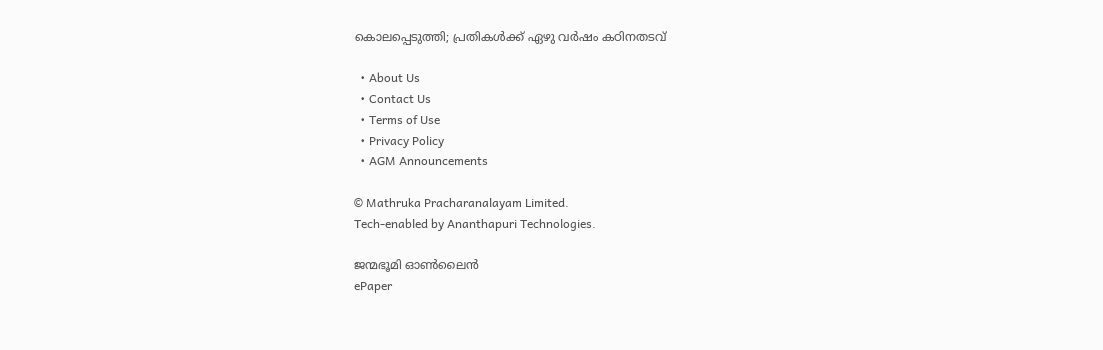കൊലപ്പെടുത്തി; പ്രതികൾക്ക് ഏഴു വർഷം കഠിനതടവ്

  • About Us
  • Contact Us
  • Terms of Use
  • Privacy Policy
  • AGM Announcements

© Mathruka Pracharanalayam Limited.
Tech-enabled by Ananthapuri Technologies.

ജന്മഭൂമി ഓണ്‍ലൈന്‍
ePaper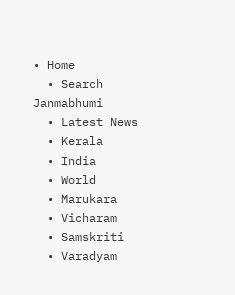• Home
  • Search Janmabhumi
  • Latest News
  • Kerala
  • India
  • World
  • Marukara
  • Vicharam
  • Samskriti
  • Varadyam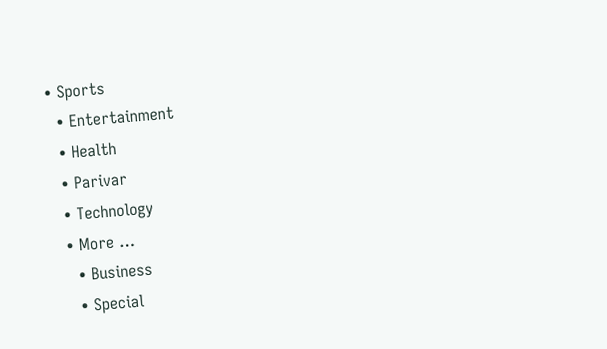• Sports
  • Entertainment
  • Health
  • Parivar
  • Technology
  • More …
    • Business
    • Special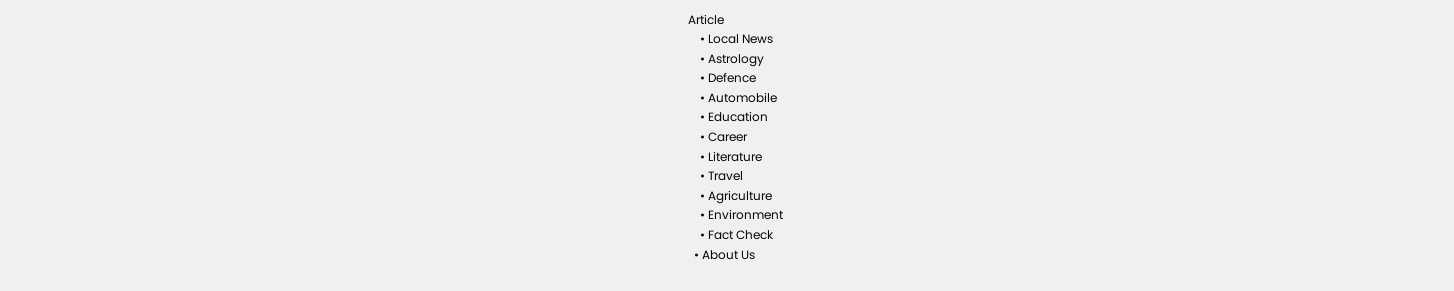Article
    • Local News
    • Astrology
    • Defence
    • Automobile
    • Education
    • Career
    • Literature
    • Travel
    • Agriculture
    • Environment
    • Fact Check
  • About Us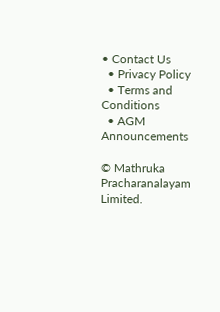• Contact Us
  • Privacy Policy
  • Terms and Conditions
  • AGM Announcements

© Mathruka Pracharanalayam Limited.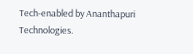Tech-enabled by Ananthapuri Technologies.